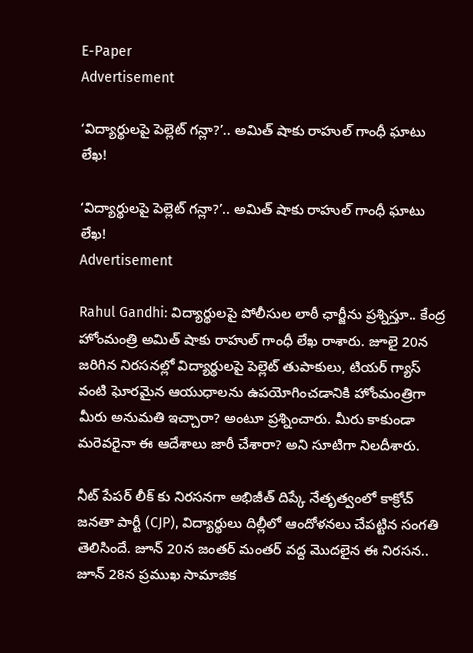E-Paper
Advertisement

‘విద్యార్థులపై పెల్లెట్ గన్లా?’.. అమిత్ షాకు రాహుల్ గాంధీ ఘాటు లేఖ!

‘విద్యార్థులపై పెల్లెట్ గన్లా?’.. అమిత్ షాకు రాహుల్ గాంధీ ఘాటు లేఖ!
Advertisement

Rahul Gandhi: విద్యార్థులపై పోలీసుల లాఠీ ఛార్జీను ప్రశ్నిస్తూ.. కేంద్ర హోంమంత్రి అమిత్ షాకు రాహుల్ గాంధీ లేఖ రాశారు. జూలై 20న జరిగిన నిరసనల్లో విద్యార్థులపై పెల్లెట్ తుపాకులు, టియర్ గ్యాస్ వంటి ఘోరమైన ఆయుధాలను ఉపయోగించడానికి హోంమంత్రిగా మీరు అనుమతి ఇచ్చారా? అంటూ ప్రశ్నించారు. మీరు కాకుండా మరెవరైనా ఈ ఆదేశాలు జారీ చేశారా? అని సూటిగా నిలదీశారు.

నీట్ పేపర్ లీక్ కు నిరసనగా అభిజీత్ దిప్కే నేతృత్వంలో కాక్రోచ్ జనతా పార్టీ (CJP), విద్యార్థులు దిల్లీలో ఆందోళనలు చేపట్టిన సంగతి తెలిసిందే. జూన్ 20న జంతర్ మంతర్ వద్ద మొదలైన ఈ నిరసన.. జూన్ 28న ప్రముఖ సామాజిక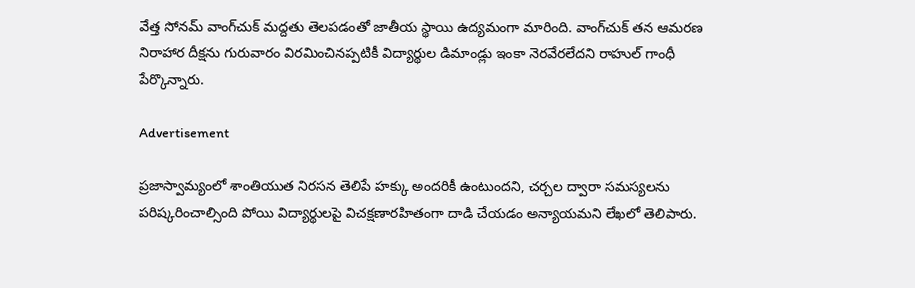వేత్త సోనమ్ వాంగ్‌చుక్ మద్దతు తెలపడంతో జాతీయ స్థాయి ఉద్యమంగా మారింది. వాంగ్‌చుక్ తన ఆమరణ నిరాహార దీక్షను గురువారం విరమించినప్పటికీ విద్యార్థుల డిమాండ్లు ఇంకా నెరవేరలేదని రాహుల్ గాంధీ పేర్కొన్నారు.

Advertisement

ప్రజాస్వామ్యంలో శాంతియుత నిరసన తెలిపే హక్కు అందరికీ ఉంటుందని, చర్చల ద్వారా సమస్యలను పరిష్కరించాల్సింది పోయి విద్యార్థులపై విచక్షణారహితంగా దాడి చేయడం అన్యాయమని లేఖలో తెలిపారు.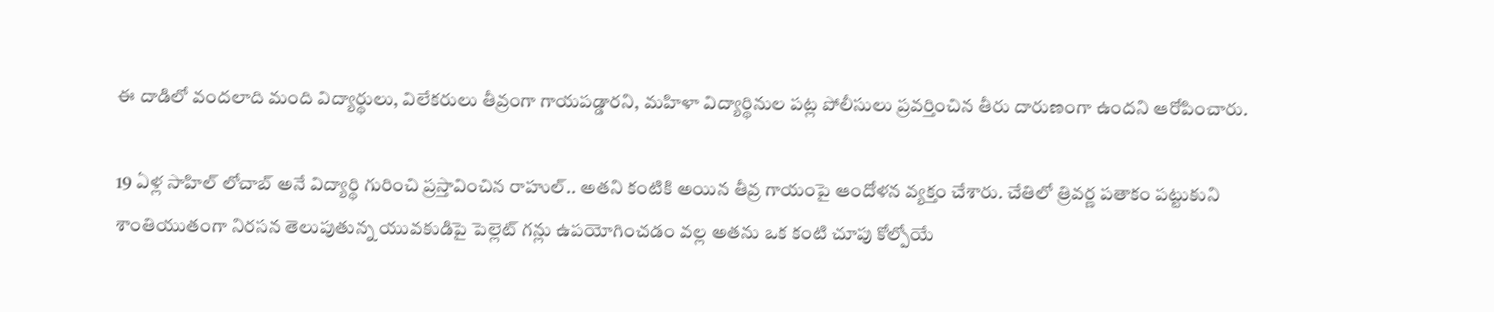ఈ దాడిలో వందలాది మంది విద్యార్థులు, విలేకరులు తీవ్రంగా గాయపడ్డారని, మహిళా విద్యార్థినుల పట్ల పోలీసులు ప్రవర్తించిన తీరు దారుణంగా ఉందని ఆరోపించారు.

19 ఏళ్ల సాహిల్ లోచాబ్ అనే విద్యార్థి గురించి ప్రస్తావించిన రాహుల్.. అతని కంటికి అయిన తీవ్ర గాయంపై ఆందోళన వ్యక్తం చేశారు. చేతిలో త్రివర్ణ పతాకం పట్టుకుని శాంతియుతంగా నిరసన తెలుపుతున్న యువకుడిపై పెల్లెట్ గన్లు ఉపయోగించడం వల్ల అతను ఒక కంటి చూపు కోల్పోయే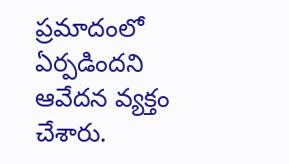ప్రమాదంలో ఏర్పడిందని ఆవేదన వ్యక్తం చేశారు.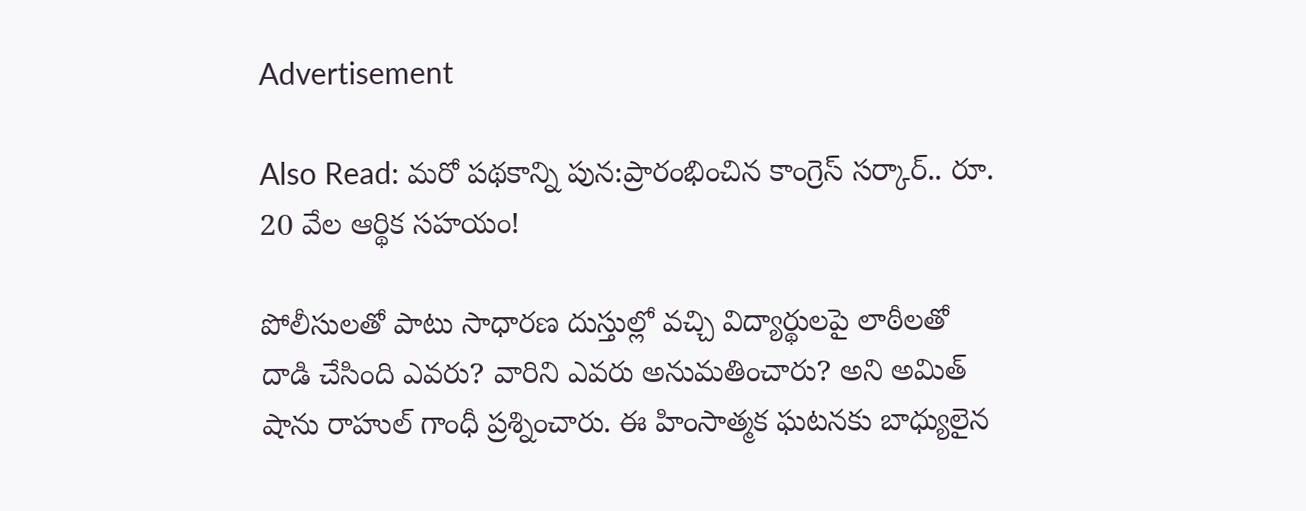Advertisement

Also Read: మరో పథకాన్ని పున:ప్రారంభించిన కాంగ్రెస్ సర్కార్.. రూ. 20 వేల ఆర్థిక సహయం!

పోలీసులతో పాటు సాధారణ దుస్తుల్లో వచ్చి విద్యార్థులపై లాఠీలతో దాడి చేసింది ఎవరు? వారిని ఎవరు అనుమతించారు? అని అమిత్ షాను రాహుల్ గాంధీ ప్రశ్నించారు. ఈ హింసాత్మక ఘటనకు బాధ్యులైన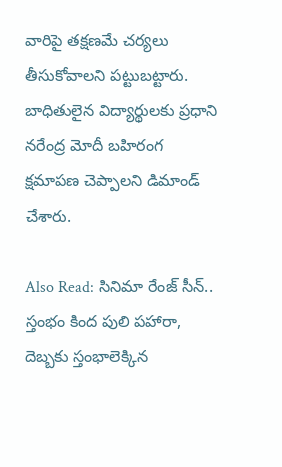వారిపై తక్షణమే చర్యలు తీసుకోవాలని పట్టుబట్టారు. బాధితులైన విద్యార్థులకు ప్రధాని నరేంద్ర మోదీ బహిరంగ క్షమాపణ చెప్పాలని డిమాండ్ చేశారు.

Also Read: సినిమా రేంజ్ సీన్.. స్తంభం కింద పులి పహారా, దెబ్బకు స్తంభాలెక్కిన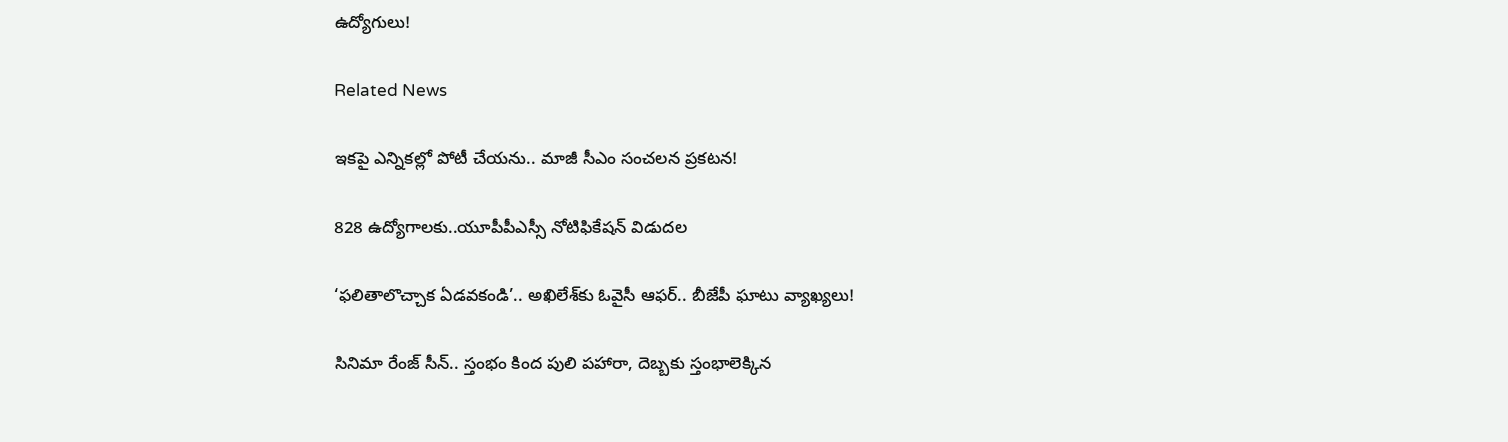ఉద్యోగులు!

Related News

ఇకపై ఎన్నికల్లో పోటీ చేయను.. మాజీ సీఎం సంచలన ప్రకటన!

828 ఉద్యోగాలకు..యూపీపీఎస్సీ నోటిఫికేషన్ విడుదల

‘ఫలితాలొచ్చాక ఏడవకండి’.. అఖిలేశ్‌కు ఓవైసీ ఆఫర్.. బీజేపీ ఘాటు వ్యాఖ్యలు!

సినిమా రేంజ్ సీన్.. స్తంభం కింద పులి పహారా, దెబ్బకు స్తంభాలెక్కిన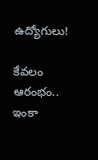ఉద్యోగులు!

కేవలం ఆరంభం.. ఇంకా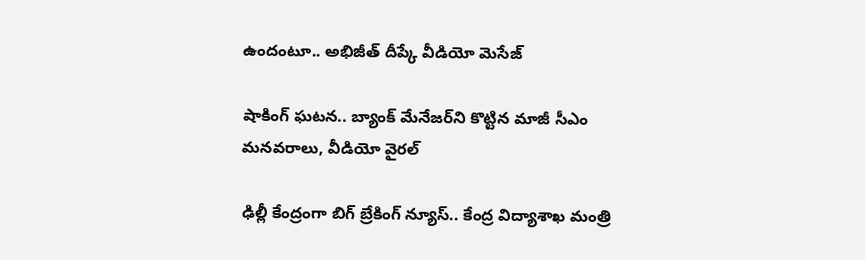ఉందంటూ.. అభిజీత్ దీప్కే వీడియో మెసేజ్

షాకింగ్ ఘటన.. బ్యాంక్ మేనేజర్‌ని కొట్టిన మాజీ సీఎం మనవరాలు, వీడియో వైరల్

ఢిల్లీ కేంద్రంగా బిగ్ బ్రేకింగ్ న్యూస్.. కేంద్ర విద్యాశాఖ మంత్రి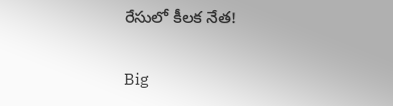రేసులో కీలక నేత!

Big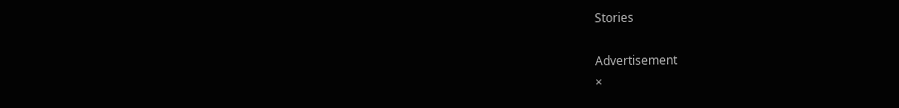Stories

Advertisement
×